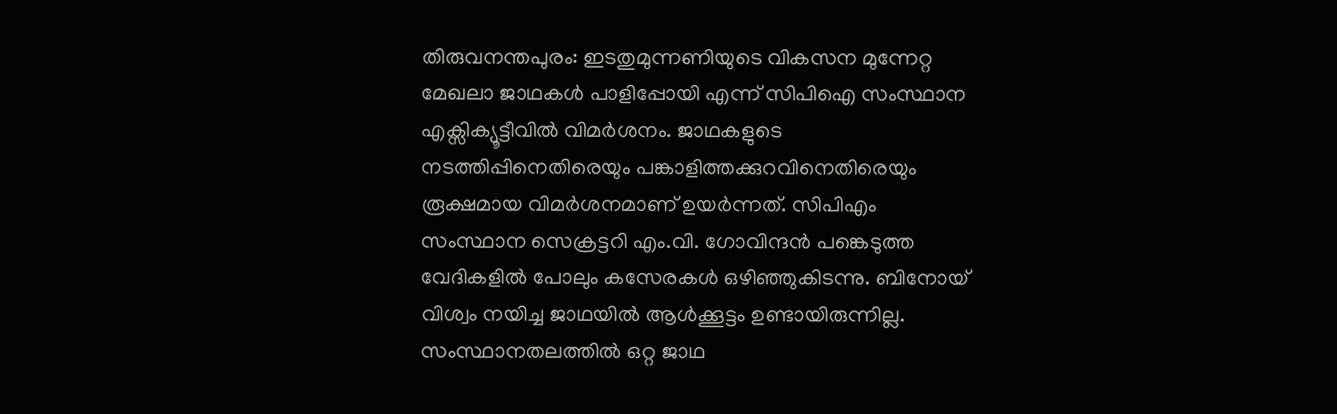തിരുവനന്തപുരം: ഇടതുമുന്നണിയുടെ വികസന മുന്നേറ്റ മേഖലാ ജാഥകൾ പാളിപ്പോയി എന്ന് സിപിഐ സംസ്ഥാന എക്സിക്യൂട്ടീവിൽ വിമർശനം. ജാഥകളുടെ നടത്തിപ്പിനെതിരെയും പങ്കാളിത്തക്കുറവിനെതിരെയും രൂക്ഷമായ വിമർശനമാണ് ഉയർന്നത്. സിപിഎം സംസ്ഥാന സെക്രട്ടറി എം.വി. ഗോവിന്ദൻ പങ്കെടുത്ത വേദികളിൽ പോലും കസേരകൾ ഒഴിഞ്ഞുകിടന്നു. ബിനോയ് വിശ്വം നയിച്ച ജാഥയിൽ ആൾക്കൂട്ടം ഉണ്ടായിരുന്നില്ല. സംസ്ഥാനതലത്തിൽ ഒറ്റ ജാഥ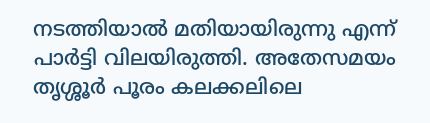നടത്തിയാൽ മതിയായിരുന്നു എന്ന് പാർട്ടി വിലയിരുത്തി. അതേസമയം തൃശ്ശൂർ പൂരം കലക്കലിലെ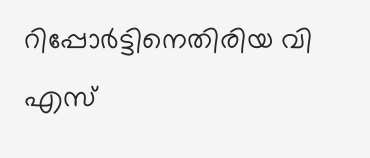റിപ്പോർട്ടിനെതിരിയ വി എസ്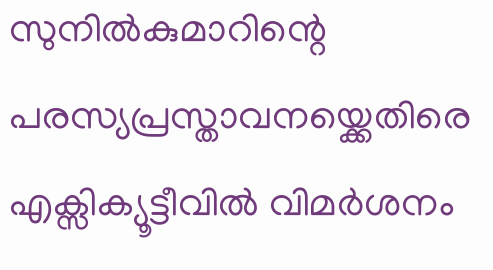സുനിൽകുമാറിന്റെ പരസ്യപ്രസ്താവനയ്ക്കെതിരെ എക്സിക്യൂട്ടീവിൽ വിമർശനം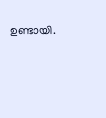ഉണ്ടായി.